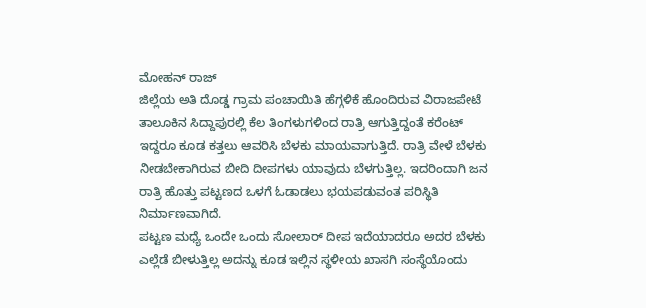ಮೋಹನ್ ರಾಜ್
ಜಿಲ್ಲೆಯ ಅತಿ ದೊಡ್ಡ ಗ್ರಾಮ ಪಂಚಾಯಿತಿ ಹೆಗ್ಗಳಿಕೆ ಹೊಂದಿರುವ ವಿರಾಜಪೇಟೆ ತಾಲೂಕಿನ ಸಿದ್ದಾಪುರಲ್ಲಿ ಕೆಲ ತಿಂಗಳುಗಳಿಂದ ರಾತ್ರಿ ಆಗುತ್ತಿದ್ದಂತೆ ಕರೆಂಟ್ ಇದ್ದರೂ ಕೂಡ ಕತ್ತಲು ಆವರಿಸಿ ಬೆಳಕು ಮಾಯವಾಗುತ್ತಿದೆ. ರಾತ್ರಿ ವೇಳೆ ಬೆಳಕು ನೀಡಬೇಕಾಗಿರುವ ಬೀದಿ ದೀಪಗಳು ಯಾವುದು ಬೆಳಗುತ್ತಿಲ್ಲ. ಇದರಿಂದಾಗಿ ಜನ ರಾತ್ರಿ ಹೊತ್ತು ಪಟ್ಟಣದ ಒಳಗೆ ಓಡಾಡಲು ಭಯಪಡುವಂತ ಪರಿಸ್ಥಿತಿ ನಿರ್ಮಾಣವಾಗಿದೆ.
ಪಟ್ಟಣ ಮಧ್ಯೆ ಒಂದೇ ಒಂದು ಸೋಲಾರ್ ದೀಪ ಇದೆಯಾದರೂ ಅದರ ಬೆಳಕು ಎಲ್ಲೆಡೆ ಬೀಳುತ್ತಿಲ್ಲ ಅದನ್ನು ಕೂಡ ಇಲ್ಲಿನ ಸ್ಥಳೀಯ ಖಾಸಗಿ ಸಂಸ್ಥೆಯೊಂದು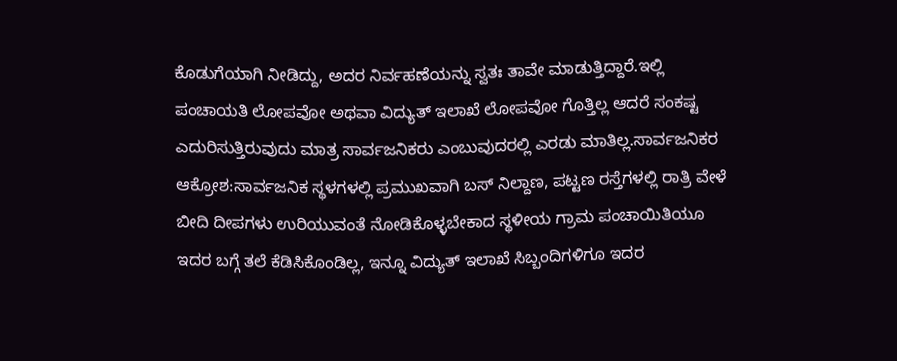ಕೊಡುಗೆಯಾಗಿ ನೀಡಿದ್ದು, ಅದರ ನಿರ್ವಹಣೆಯನ್ನು ಸ್ವತಃ ತಾವೇ ಮಾಡುತ್ತಿದ್ದಾರೆ.ಇಲ್ಲಿ ಪಂಚಾಯತಿ ಲೋಪವೋ ಅಥವಾ ವಿದ್ಯುತ್ ಇಲಾಖೆ ಲೋಪವೋ ಗೊತ್ತಿಲ್ಲ ಆದರೆ ಸಂಕಷ್ಟ ಎದುರಿಸುತ್ತಿರುವುದು ಮಾತ್ರ ಸಾರ್ವಜನಿಕರು ಎಂಬುವುದರಲ್ಲಿ ಎರಡು ಮಾತಿಲ್ಲ.ಸಾರ್ವಜನಿಕರ ಆಕ್ರೋಶ:ಸಾರ್ವಜನಿಕ ಸ್ಥಳಗಳಲ್ಲಿ ಪ್ರಮುಖವಾಗಿ ಬಸ್ ನಿಲ್ದಾಣ, ಪಟ್ಟಣ ರಸ್ತೆಗಳಲ್ಲಿ ರಾತ್ರಿ ವೇಳೆ ಬೀದಿ ದೀಪಗಳು ಉರಿಯುವಂತೆ ನೋಡಿಕೊಳ್ಳಬೇಕಾದ ಸ್ಥಳೀಯ ಗ್ರಾಮ ಪಂಚಾಯಿತಿಯೂ ಇದರ ಬಗ್ಗೆ ತಲೆ ಕೆಡಿಸಿಕೊಂಡಿಲ್ಲ, ಇನ್ನೂ ವಿದ್ಯುತ್ ಇಲಾಖೆ ಸಿಬ್ಬಂದಿಗಳಿಗೂ ಇದರ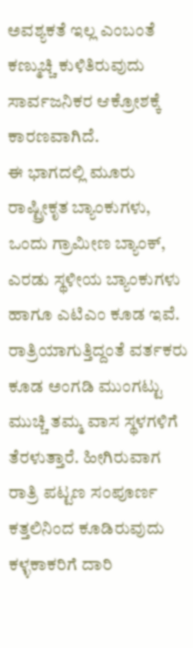ಅವಶ್ಯಕತೆ ಇಲ್ಲ ಎಂಬಂತೆ ಕಣ್ಮುಚ್ಚಿ ಕುಳಿತಿರುವುದು ಸಾರ್ವಜನಿಕರ ಆಕ್ರೋಶಕ್ಕೆ ಕಾರಣವಾಗಿದೆ.
ಈ ಭಾಗದಲ್ಲಿ ಮೂರು ರಾಷ್ಟ್ರೀಕೃತ ಬ್ಯಾಂಕುಗಳು, ಒಂದು ಗ್ರಾಮೀಣ ಬ್ಯಾಂಕ್, ಎರಡು ಸ್ಥಳೀಯ ಬ್ಯಾಂಕುಗಳು ಹಾಗೂ ಎಟಿಎಂ ಕೂಡ ಇವೆ. ರಾತ್ರಿಯಾಗುತ್ತಿದ್ದಂತೆ ವರ್ತಕರು ಕೂಡ ಅಂಗಡಿ ಮುಂಗಟ್ಟು ಮುಚ್ಚಿ ತಮ್ಮ ವಾಸ ಸ್ಥಳಗಳಿಗೆ ತೆರಳುತ್ತಾರೆ. ಹೀಗಿರುವಾಗ ರಾತ್ರಿ ಪಟ್ಟಣ ಸಂಪೂರ್ಣ ಕತ್ತಲಿನಿಂದ ಕೂಡಿರುವುದು ಕಳ್ಳಕಾಕರಿಗೆ ದಾರಿ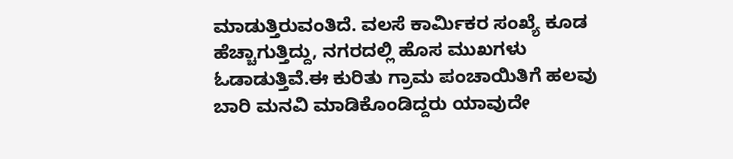ಮಾಡುತ್ತಿರುವಂತಿದೆ. ವಲಸೆ ಕಾರ್ಮಿಕರ ಸಂಖ್ಯೆ ಕೂಡ ಹೆಚ್ಚಾಗುತ್ತಿದ್ದು, ನಗರದಲ್ಲಿ ಹೊಸ ಮುಖಗಳು ಓಡಾಡುತ್ತಿವೆ.ಈ ಕುರಿತು ಗ್ರಾಮ ಪಂಚಾಯಿತಿಗೆ ಹಲವು ಬಾರಿ ಮನವಿ ಮಾಡಿಕೊಂಡಿದ್ದರು ಯಾವುದೇ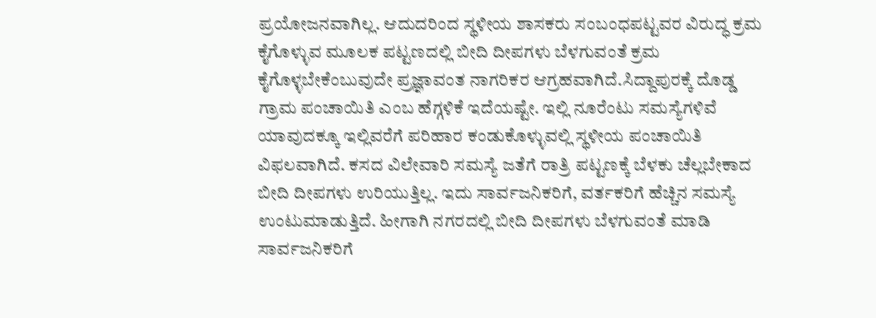ಪ್ರಯೋಜನವಾಗಿಲ್ಲ. ಆದುದರಿಂದ ಸ್ಥಳೀಯ ಶಾಸಕರು ಸಂಬಂಧಪಟ್ಟವರ ವಿರುದ್ಧ ಕ್ರಮ ಕೈಗೊಳ್ಳುವ ಮೂಲಕ ಪಟ್ಟಣದಲ್ಲಿ ಬೀದಿ ದೀಪಗಳು ಬೆಳಗುವಂತೆ ಕ್ರಮ ಕೈಗೊಳ್ಳಬೇಕೆಂಬುವುದೇ ಪ್ರಜ್ಞಾವಂತ ನಾಗರಿಕರ ಆಗ್ರಹವಾಗಿದೆ.ಸಿದ್ದಾಪುರಕ್ಕೆ ದೊಡ್ಡ ಗ್ರಾಮ ಪಂಚಾಯಿತಿ ಎಂಬ ಹೆಗ್ಗಳಿಕೆ ಇದೆಯಷ್ಟೇ. ಇಲ್ಲಿ ನೂರೆಂಟು ಸಮಸ್ಯೆಗಳಿವೆ ಯಾವುದಕ್ಕೂ ಇಲ್ಲಿವರೆಗೆ ಪರಿಹಾರ ಕಂಡುಕೊಳ್ಳುವಲ್ಲಿ ಸ್ಥಳೀಯ ಪಂಚಾಯಿತಿ ವಿಫಲವಾಗಿದೆ. ಕಸದ ವಿಲೇವಾರಿ ಸಮಸ್ಯೆ ಜತೆಗೆ ರಾತ್ರಿ ಪಟ್ಟಣಕ್ಕೆ ಬೆಳಕು ಚೆಲ್ಲಬೇಕಾದ ಬೀದಿ ದೀಪಗಳು ಉರಿಯುತ್ತಿಲ್ಲ. ಇದು ಸಾರ್ವಜನಿಕರಿಗೆ, ವರ್ತಕರಿಗೆ ಹೆಚ್ಚಿನ ಸಮಸ್ಯೆ ಉಂಟುಮಾಡುತ್ತಿದೆ. ಹೀಗಾಗಿ ನಗರದಲ್ಲಿ ಬೀದಿ ದೀಪಗಳು ಬೆಳಗುವಂತೆ ಮಾಡಿ ಸಾರ್ವಜನಿಕರಿಗೆ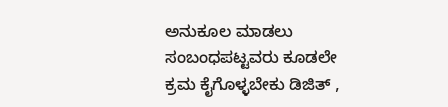ಅನುಕೂಲ ಮಾಡಲು ಸಂಬಂಧಪಟ್ಟವರು ಕೂಡಲೇ ಕ್ರಮ ಕೈಗೊಳ್ಳಬೇಕು ಡಿಜಿತ್ ,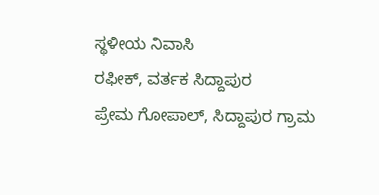ಸ್ಥಳೀಯ ನಿವಾಸಿ
ರಫೀಕ್, ವರ್ತಕ ಸಿದ್ದಾಪುರ
ಪ್ರೇಮ ಗೋಪಾಲ್, ಸಿದ್ದಾಪುರ ಗ್ರಾಮ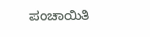ಪಂಚಾಯಿತಿ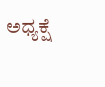ಅಧ್ಯಕ್ಷೆ